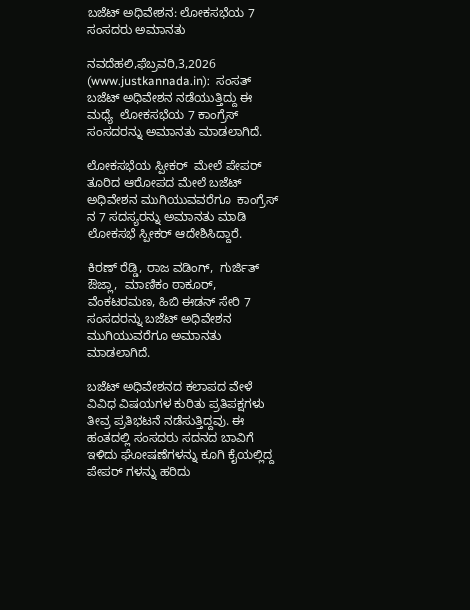ಬಜೆಟ್ ಅಧಿವೇಶನ: ಲೋಕಸಭೆಯ 7 ಸಂಸದರು ಅಮಾನತು

ನವದೆಹಲಿ,ಫೆಬ್ರವರಿ,3,2026 (www.justkannada.in):  ಸಂಸತ್ ಬಜೆಟ್ ಅಧಿವೇಶನ ನಡೆಯುತ್ತಿದ್ದು ಈ ಮಧ್ಯೆ  ಲೋಕಸಭೆಯ 7 ಕಾಂಗ್ರೆಸ್ ಸಂಸದರನ್ನು ಅಮಾನತು ಮಾಡಲಾಗಿದೆ.

ಲೋಕಸಭೆಯ ಸ್ಪೀಕರ್  ಮೇಲೆ ಪೇಪರ್ ತೂರಿದ ಆರೋಪದ ಮೇಲೆ ಬಜೆಟ್ ಅಧಿವೇಶನ ಮುಗಿಯುವವರೆಗೂ  ಕಾಂಗ್ರೆಸ್ ನ 7 ಸದಸ್ಯರನ್ನು ಅಮಾನತು ಮಾಡಿ ಲೋಕಸಭೆ ಸ್ಪೀಕರ್ ಆದೇಶಿಸಿದ್ದಾರೆ.

ಕಿರಣ್ ರೆಡ್ಡಿ, ರಾಜ ವಡಿಂಗ್,  ಗುರ್ಜಿತ್ ಔಜ್ಲಾ,  ಮಾಣಿಕಂ ಠಾಕೂರ್,  ವೆಂಕಟರಮಣ, ಹಿಬಿ ಈಡನ್ ಸೇರಿ 7 ಸಂಸದರನ್ನು ಬಜೆಟ್ ಅಧಿವೇಶನ ಮುಗಿಯುವರೆಗೂ ಅಮಾನತು  ಮಾಡಲಾಗಿದೆ.

ಬಜೆಟ್ ಅಧಿವೇಶನದ ಕಲಾಪದ ವೇಳೆ ವಿವಿಧ ವಿಷಯಗಳ ಕುರಿತು ಪ್ರತಿಪಕ್ಷಗಳು ತೀವ್ರ ಪ್ರತಿಭಟನೆ ನಡೆಸುತ್ತಿದ್ದವು. ಈ ಹಂತದಲ್ಲಿ ಸಂಸದರು ಸದನದ ಬಾವಿಗೆ ಇಳಿದು ಘೋಷಣೆಗಳನ್ನು ಕೂಗಿ ಕೈಯಲ್ಲಿದ್ದ ಪೇಪರ್ ಗಳನ್ನು ಹರಿದು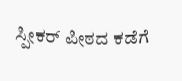ಸ್ಪೀಕರ್ ಪೀಠದ ಕಡೆಗೆ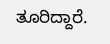ತೂರಿದ್ದಾರೆ.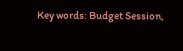Key words: Budget Session,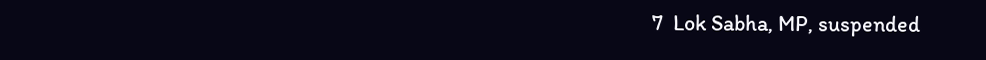7  Lok Sabha, MP, suspended